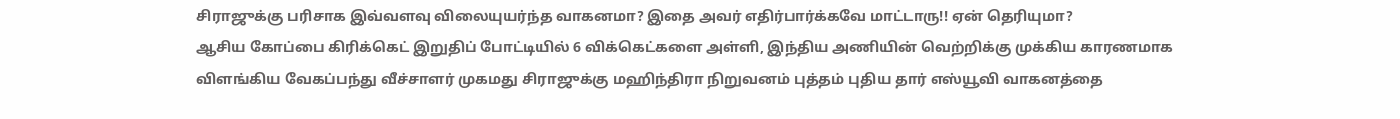சிராஜுக்கு பரிசாக இவ்வளவு விலையுயர்ந்த வாகனமா? இதை அவர் எதிர்பார்க்கவே மாட்டாரு!! ஏன் தெரியுமா?
ஆசிய கோப்பை கிரிக்கெட் இறுதிப் போட்டியில் 6 விக்கெட்களை அள்ளி, இந்திய அணியின் வெற்றிக்கு முக்கிய காரணமாக விளங்கிய வேகப்பந்து வீச்சாளர் முகமது சிராஜுக்கு மஹிந்திரா நிறுவனம் புத்தம் புதிய தார் எஸ்யூவி வாகனத்தை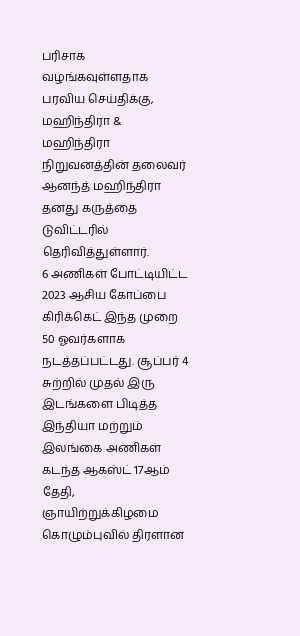பரிசாக வழங்கவுள்ளதாக பரவிய செய்திக்கு, மஹிந்திரா & மஹிந்திரா நிறுவனத்தின் தலைவர் ஆனந்த் மஹிந்திரா தனது கருத்தை டுவிட்டரில் தெரிவித்துள்ளார்.
6 அணிகள் போட்டியிட்ட 2023 ஆசிய கோப்பை கிரிக்கெட் இந்த முறை 50 ஓவர்களாக நடத்தப்பட்டது. சூப்பர் 4 சுற்றில் முதல் இரு இடங்களை பிடித்த இந்தியா மற்றும் இலங்கை அணிகள் கடந்த ஆகஸ்ட் 17ஆம் தேதி, ஞாயிற்றுக்கிழமை கொழும்புவில் திரளான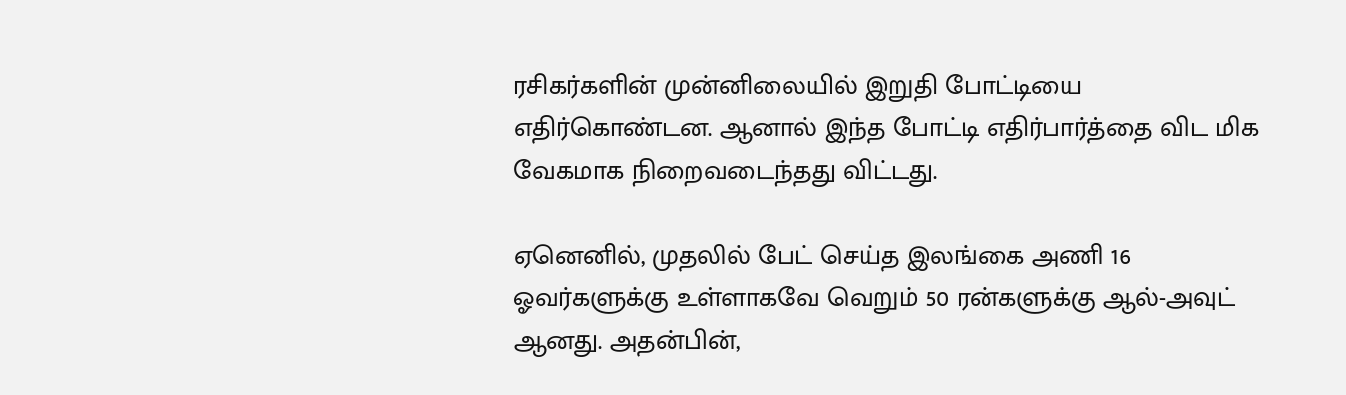ரசிகர்களின் முன்னிலையில் இறுதி போட்டியை எதிர்கொண்டன. ஆனால் இந்த போட்டி எதிர்பார்த்தை விட மிக வேகமாக நிறைவடைந்தது விட்டது.

ஏனெனில், முதலில் பேட் செய்த இலங்கை அணி 16 ஓவர்களுக்கு உள்ளாகவே வெறும் 50 ரன்களுக்கு ஆல்-அவுட் ஆனது. அதன்பின்,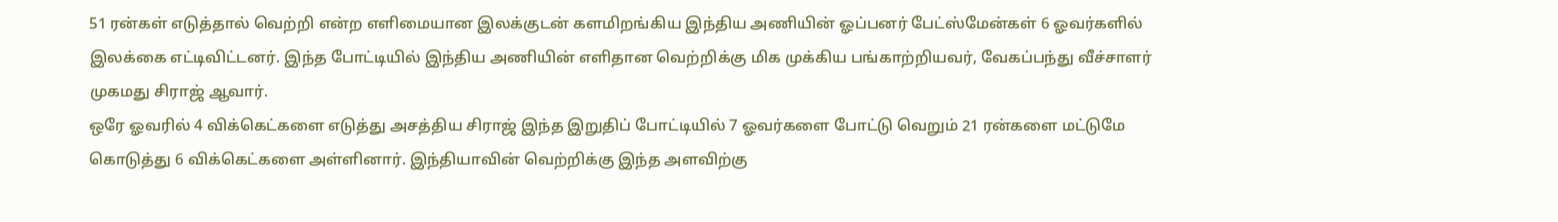51 ரன்கள் எடுத்தால் வெற்றி என்ற எளிமையான இலக்குடன் களமிறங்கிய இந்திய அணியின் ஓப்பனர் பேட்ஸ்மேன்கள் 6 ஓவர்களில் இலக்கை எட்டிவிட்டனர். இந்த போட்டியில் இந்திய அணியின் எளிதான வெற்றிக்கு மிக முக்கிய பங்காற்றியவர், வேகப்பந்து வீச்சாளர் முகமது சிராஜ் ஆவார்.
ஒரே ஓவரில் 4 விக்கெட்களை எடுத்து அசத்திய சிராஜ் இந்த இறுதிப் போட்டியில் 7 ஓவர்களை போட்டு வெறும் 21 ரன்களை மட்டுமே கொடுத்து 6 விக்கெட்களை அள்ளினார். இந்தியாவின் வெற்றிக்கு இந்த அளவிற்கு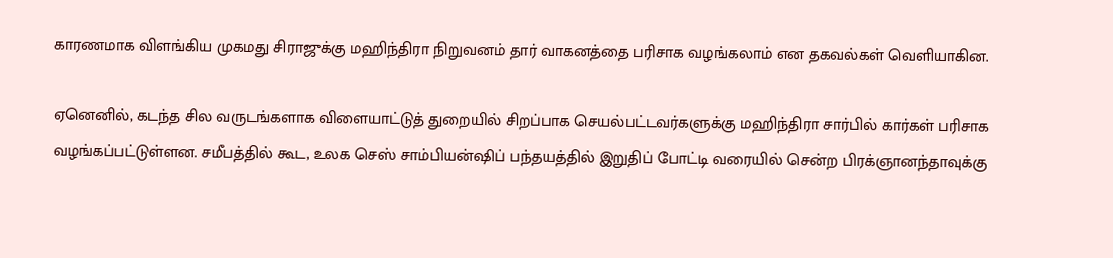காரணமாக விளங்கிய முகமது சிராஜுக்கு மஹிந்திரா நிறுவனம் தார் வாகனத்தை பரிசாக வழங்கலாம் என தகவல்கள் வெளியாகின.

ஏனெனில், கடந்த சில வருடங்களாக விளையாட்டுத் துறையில் சிறப்பாக செயல்பட்டவர்களுக்கு மஹிந்திரா சார்பில் கார்கள் பரிசாக வழங்கப்பட்டுள்ளன. சமீபத்தில் கூட, உலக செஸ் சாம்பியன்ஷிப் பந்தயத்தில் இறுதிப் போட்டி வரையில் சென்ற பிரக்ஞானந்தாவுக்கு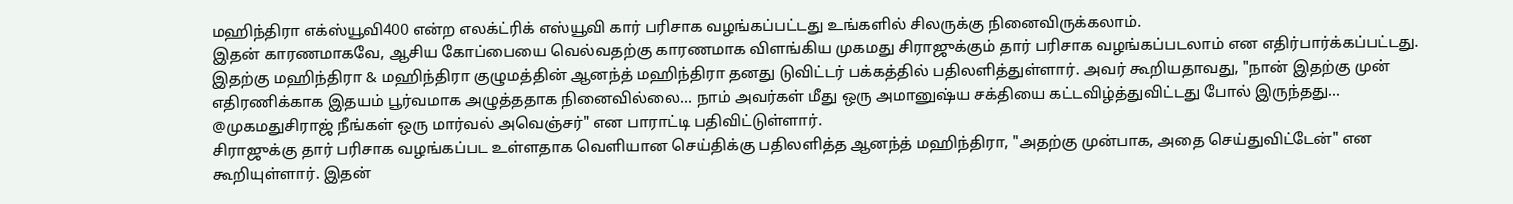மஹிந்திரா எக்ஸ்யூவி400 என்ற எலக்ட்ரிக் எஸ்யூவி கார் பரிசாக வழங்கப்பட்டது உங்களில் சிலருக்கு நினைவிருக்கலாம்.
இதன் காரணமாகவே, ஆசிய கோப்பையை வெல்வதற்கு காரணமாக விளங்கிய முகமது சிராஜுக்கும் தார் பரிசாக வழங்கப்படலாம் என எதிர்பார்க்கப்பட்டது. இதற்கு மஹிந்திரா & மஹிந்திரா குழுமத்தின் ஆனந்த் மஹிந்திரா தனது டுவிட்டர் பக்கத்தில் பதிலளித்துள்ளார். அவர் கூறியதாவது, "நான் இதற்கு முன் எதிரணிக்காக இதயம் பூர்வமாக அழுத்ததாக நினைவில்லை... நாம் அவர்கள் மீது ஒரு அமானுஷ்ய சக்தியை கட்டவிழ்த்துவிட்டது போல் இருந்தது... @முகமதுசிராஜ் நீங்கள் ஒரு மார்வல் அவெஞ்சர்" என பாராட்டி பதிவிட்டுள்ளார்.
சிராஜுக்கு தார் பரிசாக வழங்கப்பட உள்ளதாக வெளியான செய்திக்கு பதிலளித்த ஆனந்த் மஹிந்திரா, "அதற்கு முன்பாக, அதை செய்துவிட்டேன்" என கூறியுள்ளார். இதன்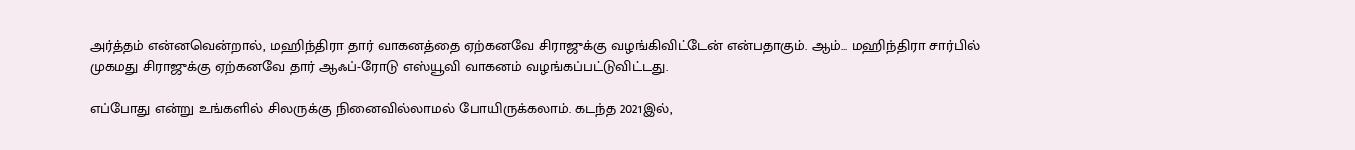அர்த்தம் என்னவென்றால், மஹிந்திரா தார் வாகனத்தை ஏற்கனவே சிராஜுக்கு வழங்கிவிட்டேன் என்பதாகும். ஆம்... மஹிந்திரா சார்பில் முகமது சிராஜுக்கு ஏற்கனவே தார் ஆஃப்-ரோடு எஸ்யூவி வாகனம் வழங்கப்பட்டுவிட்டது.

எப்போது என்று உங்களில் சிலருக்கு நினைவில்லாமல் போயிருக்கலாம். கடந்த 2021இல்,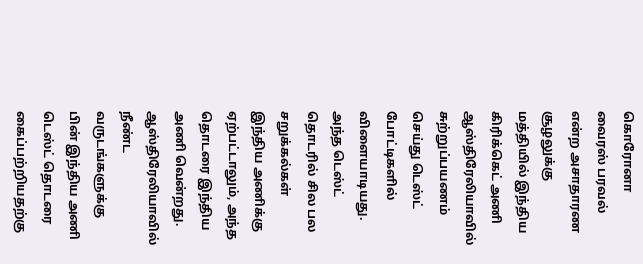கொரோனா வைரஸ் பரவல் என்ற அசாதாரண சூழலுக்கு மத்தியில் இந்திய கிரிக்கெட் அணி ஆஸ்திரேலியாவில் சுற்றுப்பயணம் செய்து டெஸ்ட் போட்டிகளில் விளையாடியது. அந்த டெஸ்ட் தொடரில் சில பல சறுக்கல்கள் இந்திய அணிக்கு ஏற்பட்டாலும், அந்த தொடரை இந்திய அணி வென்றது.
ஆஸ்திரேலியாவில் நீண்ட வருடங்களுக்கு பின் இந்திய அணி டெஸ்ட் தொடரை கைப்பற்றியதற்கு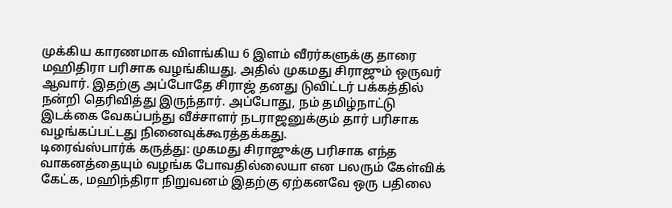முக்கிய காரணமாக விளங்கிய 6 இளம் வீரர்களுக்கு தாரை மஹிதிரா பரிசாக வழங்கியது. அதில் முகமது சிராஜும் ஒருவர் ஆவார். இதற்கு அப்போதே சிராஜ் தனது டுவிட்டர் பக்கத்தில் நன்றி தெரிவித்து இருந்தார். அப்போது, நம் தமிழ்நாட்டு இடக்கை வேகப்பந்து வீச்சாளர் நடராஜனுக்கும் தார் பரிசாக வழங்கப்பட்டது நினைவுக்கூரத்தக்கது.
டிரைவ்ஸ்பார்க் கருத்து: முகமது சிராஜுக்கு பரிசாக எந்த வாகனத்தையும் வழங்க போவதில்லையா என பலரும் கேள்விக் கேட்க, மஹிந்திரா நிறுவனம் இதற்கு ஏற்கனவே ஒரு பதிலை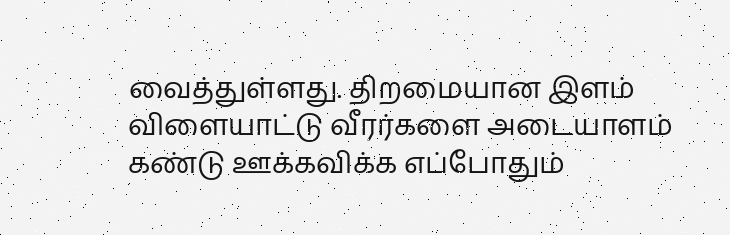வைத்துள்ளது. திறமையான இளம் விளையாட்டு வீரர்களை அடையாளம் கண்டு ஊக்கவிக்க எப்போதும்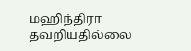மஹிந்திரா தவறியதில்லை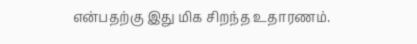என்பதற்கு இது மிக சிறந்த உதாரணம்.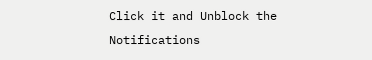Click it and Unblock the Notifications